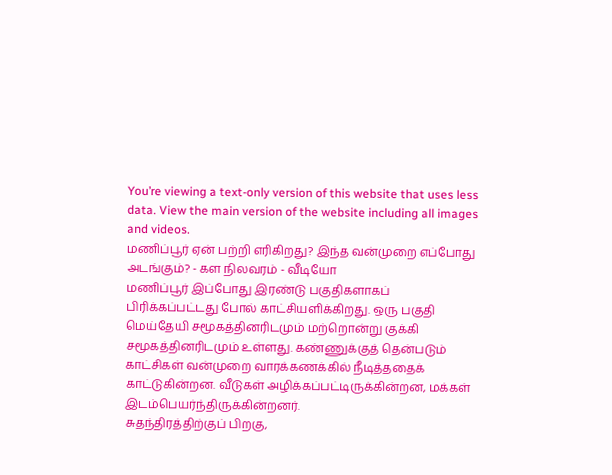You’re viewing a text-only version of this website that uses less data. View the main version of the website including all images and videos.
மணிப்பூர் ஏன் பற்றி எரிகிறது? இந்த வன்முறை எப்போது அடங்கும்? - கள நிலவரம் - வீடியோ
மணிப்பூர் இப்போது இரண்டு பகுதிகளாகப் பிரிக்கப்பட்டது போல் காட்சியளிக்கிறது. ஒரு பகுதி மெய்தேயி சமூகத்தினரிடமும் மற்றொன்று குக்கி சமூகத்தினரிடமும் உள்ளது. கண்ணுக்குத் தென்படும் காட்சிகள் வன்முறை வாரக்கணக்கில் நீடித்ததைக் காட்டுகின்றன. வீடுகள் அழிக்கப்பட்டிருக்கின்றன, மக்கள் இடம்பெயர்ந்திருக்கின்றனர்.
சுதந்திரத்திற்குப் பிறகு,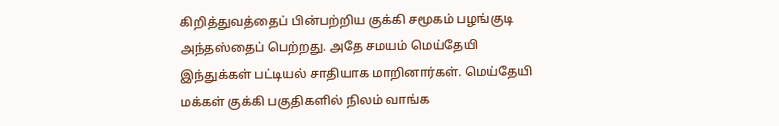கிறித்துவத்தைப் பின்பற்றிய குக்கி சமூகம் பழங்குடி அந்தஸ்தைப் பெற்றது. அதே சமயம் மெய்தேயி இந்துக்கள் பட்டியல் சாதியாக மாறினார்கள். மெய்தேயி மக்கள் குக்கி பகுதிகளில் நிலம் வாங்க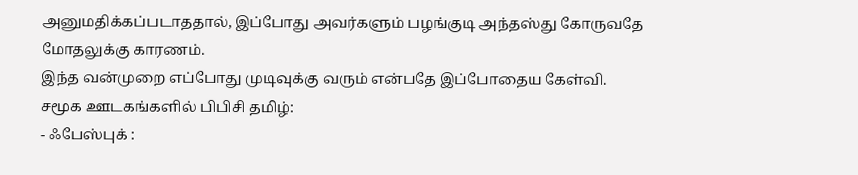அனுமதிக்கப்படாததால், இப்போது அவர்களும் பழங்குடி அந்தஸ்து கோருவதே மோதலுக்கு காரணம்.
இந்த வன்முறை எப்போது முடிவுக்கு வரும் என்பதே இப்போதைய கேள்வி.
சமூக ஊடகங்களில் பிபிசி தமிழ்:
- ஃபேஸ்புக் :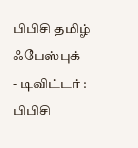பிபிசி தமிழ் ஃபேஸ்புக்
- டிவிட்டர் : பிபிசி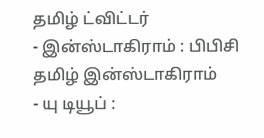தமிழ் ட்விட்டர்
- இன்ஸ்டாகிராம் : பிபிசி தமிழ் இன்ஸ்டாகிராம்
- யு டியூப் :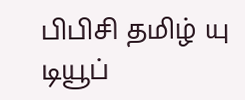பிபிசி தமிழ் யு டியூப்